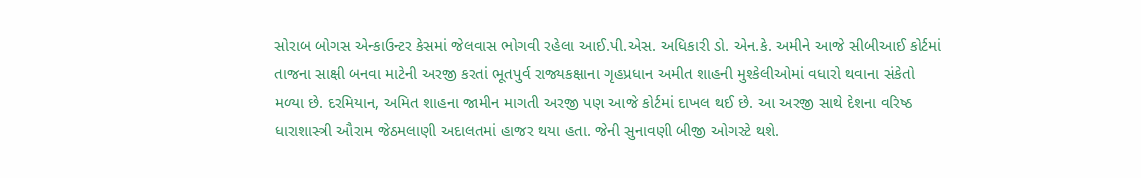સોરાબ બોગસ એન્કાઉન્ટર કેસમાં જેલવાસ ભોગવી રહેલા આઈ.પી.એસ. અધિકારી ડો. એન.કે. અમીને આજે સીબીઆઈ કોર્ટમાં તાજના સાક્ષી બનવા માટેની અરજી કરતાં ભૂતપુર્વ રાજ્યકક્ષાના ગૃહપ્રધાન અમીત શાહની મુશ્કેલીઓમાં વધારો થવાના સંકેતો મળ્યા છે. દરમિયાન, અમિત શાહના જામીન માગતી અરજી પણ આજે કોર્ટમાં દાખલ થઈ છે. આ અરજી સાથે દેશના વરિષ્ઠ ધારાશાસ્ત્રી ઔરામ જેઠમલાણી અદાલતમાં હાજર થયા હતા. જેની સુનાવણી બીજી ઓગસ્ટે થશે.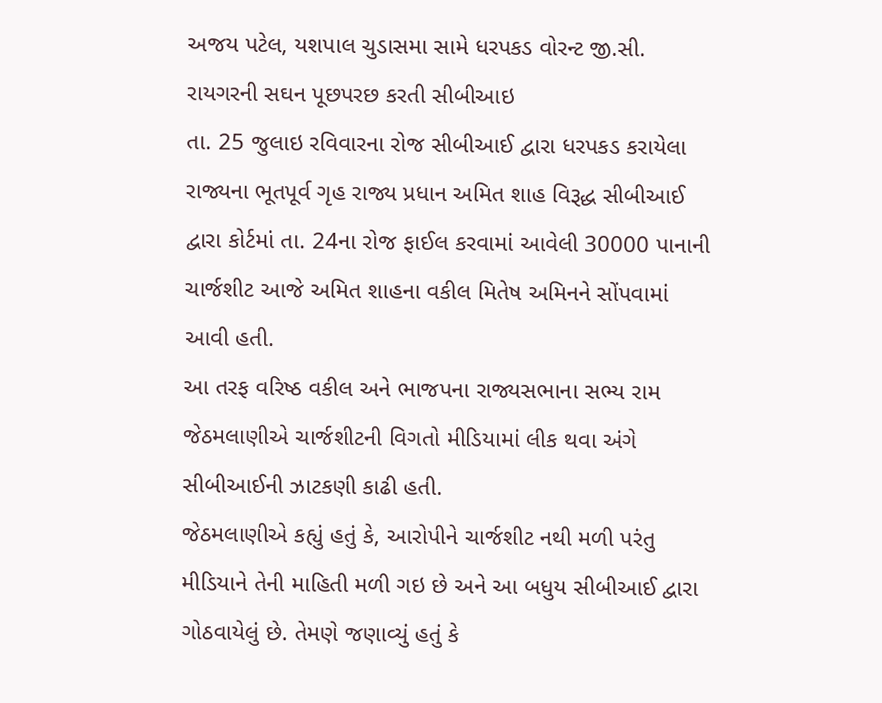અજય પટેલ, યશપાલ ચુડાસમા સામે ધરપકડ વોરન્ટ જી.સી. રાયગરની સઘન પૂછપરછ કરતી સીબીઆઇ
તા. 25 જુલાઇ રવિવારના રોજ સીબીઆઈ દ્વારા ધરપકડ કરાયેલા રાજ્યના ભૂતપૂર્વ ગૃહ રાજ્ય પ્રધાન અમિત શાહ વિરૂદ્ધ સીબીઆઈ દ્વારા કોર્ટમાં તા. 24ના રોજ ફાઈલ કરવામાં આવેલી 30000 પાનાની ચાર્જશીટ આજે અમિત શાહના વકીલ મિતેષ અમિનને સોંપવામાં આવી હતી.
આ તરફ વરિષ્ઠ વકીલ અને ભાજપના રાજ્યસભાના સભ્ય રામ જેઠમલાણીએ ચાર્જશીટની વિગતો મીડિયામાં લીક થવા અંગે સીબીઆઈની ઝાટકણી કાઢી હતી.
જેઠમલાણીએ કહ્યું હતું કે, આરોપીને ચાર્જશીટ નથી મળી પરંતુ મીડિયાને તેની માહિતી મળી ગઇ છે અને આ બધુય સીબીઆઈ દ્વારા ગોઠવાયેલું છે. તેમણે જણાવ્યું હતું કે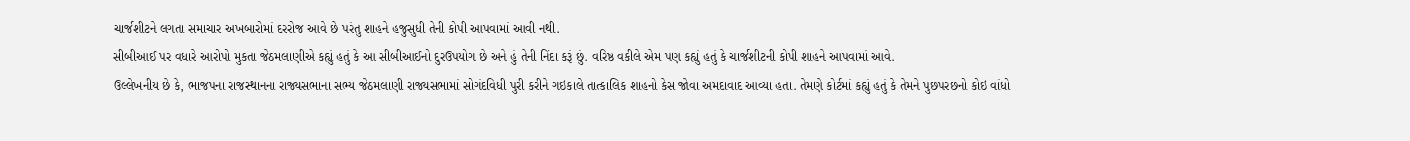ચાર્જશીટને લગતા સમાચાર અખબારોમાં દરરોજ આવે છે પરંતુ શાહને હજુસુધી તેની કોપી આપવામાં આવી નથી.
સીબીઆઈ પર વધારે આરોપો મુકતા જેઠમલાણીએ કહ્યું હતું કે આ સીબીઆઈનો દુરઉપયોગ છે અને હું તેની નિંદા કરૂં છું. વરિષ્ઠ વકીલે એમ પણ કહ્યું હતું કે ચાર્જશીટની કોપી શાહને આપવામાં આવે.
ઉલ્લેખનીય છે કે, ભાજપના રાજસ્થાનના રાજ્યસભાના સભ્ય જેઠમલાણી રાજ્યસભામાં સોગંદવિધી પુરી કરીને ગઇકાલે તાત્કાલિક શાહનો કેસ જોવા અમદાવાદ આવ્યા હતા. તેમણે કોર્ટમાં કહ્યું હતું કે તેમને પુછપરછનો કોઇ વાંધો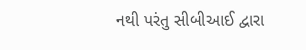નથી પરંતુ સીબીઆઈ દ્વારા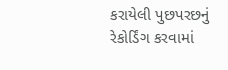કરાયેલી પુછપરછનું રેકોર્ડિંગ કરવામાં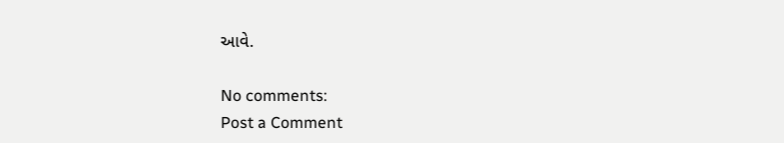આવે.

No comments:
Post a Comment